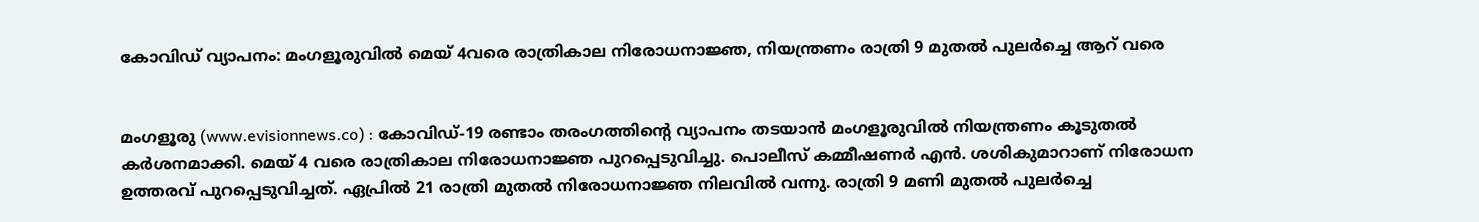കോവിഡ് വ്യാപനം: മംഗളൂരുവില്‍ മെയ് 4വരെ രാത്രികാല നിരോധനാജ്ഞ, നിയന്ത്രണം രാത്രി 9 മുതല്‍ പുലര്‍ച്ചെ ആറ് വരെ


മംഗളൂരു (www.evisionnews.co) : കോവിഡ്-19 രണ്ടാം തരംഗത്തിന്റെ വ്യാപനം തടയാന്‍ മംഗളൂരുവില്‍ നിയന്ത്രണം കൂടുതല്‍ കര്‍ശനമാക്കി. മെയ് 4 വരെ രാത്രികാല നിരോധനാജ്ഞ പുറപ്പെടുവിച്ചു. പൊലീസ് കമ്മീഷണര്‍ എന്‍. ശശികുമാറാണ് നിരോധന ഉത്തരവ് പുറപ്പെടുവിച്ചത്. ഏപ്രില്‍ 21 രാത്രി മുതല്‍ നിരോധനാജ്ഞ നിലവില്‍ വന്നു. രാത്രി 9 മണി മുതല്‍ പുലര്‍ച്ചെ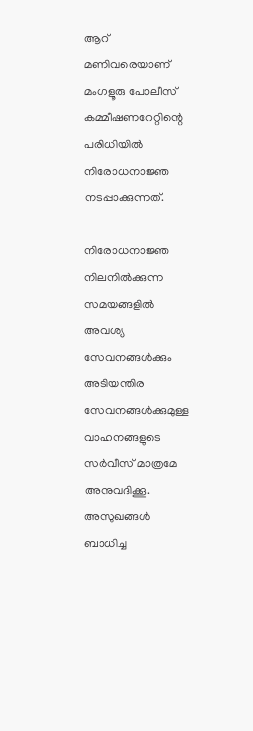ആറ് മണിവരെയാണ് മംഗളൂരു പോലീസ് കമ്മീഷണറേറ്റിന്റെ പരിധിയില്‍ നിരോധനാജ്ഞ നടപ്പാക്കുന്നത്.

നിരോധനാജ്ഞ നിലനില്‍ക്കുന്ന സമയങ്ങളില്‍ അവശ്യ സേവനങ്ങള്‍ക്കും അടിയന്തിര സേവനങ്ങള്‍ക്കുമുള്ള വാഹനങ്ങളുടെ സര്‍വീസ് മാത്രമേ അനുവദിക്കൂ. അസുഖങ്ങള്‍ ബാധിച്ച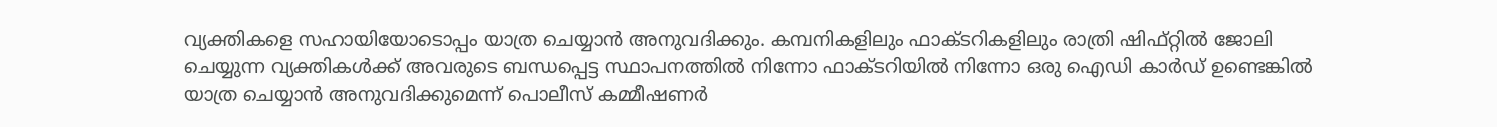വ്യക്തികളെ സഹായിയോടൊപ്പം യാത്ര ചെയ്യാന്‍ അനുവദിക്കും. കമ്പനികളിലും ഫാക്ടറികളിലും രാത്രി ഷിഫ്റ്റില്‍ ജോലി ചെയ്യുന്ന വ്യക്തികള്‍ക്ക് അവരുടെ ബന്ധപ്പെട്ട സ്ഥാപനത്തില്‍ നിന്നോ ഫാക്ടറിയില്‍ നിന്നോ ഒരു ഐഡി കാര്‍ഡ് ഉണ്ടെങ്കില്‍ യാത്ര ചെയ്യാന്‍ അനുവദിക്കുമെന്ന് പൊലീസ് കമ്മീഷണര്‍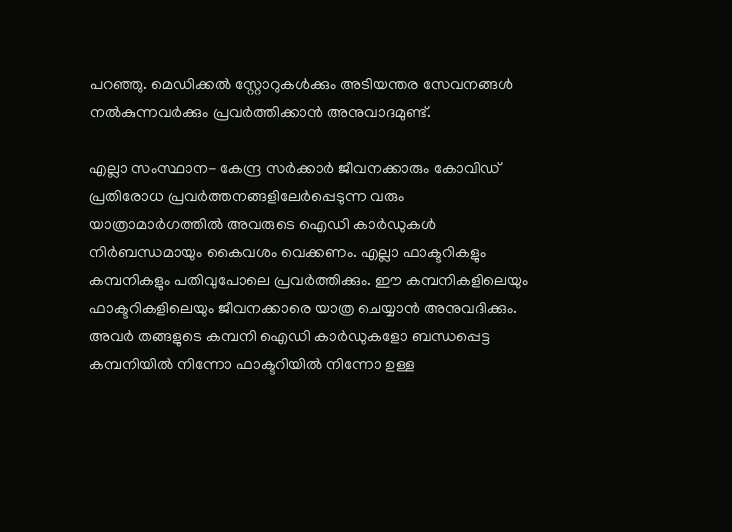പറഞ്ഞു. മെഡിക്കല്‍ സ്റ്റോറുകള്‍ക്കും അടിയന്തര സേവനങ്ങള്‍ നല്‍കുന്നവര്‍ക്കും പ്രവര്‍ത്തിക്കാന്‍ അനുവാദമുണ്ട്.

എല്ലാ സംസ്ഥാന- കേന്ദ്ര സര്‍ക്കാര്‍ ജീവനക്കാരും കോവിഡ് പ്രതിരോധ പ്രവര്‍ത്തനങ്ങളിലേര്‍പ്പെടുന്ന വരും യാത്രാമാര്‍ഗത്തില്‍ അവരുടെ ഐഡി കാര്‍ഡുകള്‍ നിര്‍ബന്ധമായും കൈവശം വെക്കണം. എല്ലാ ഫാക്ടറികളും കമ്പനികളും പതിവുപോലെ പ്രവര്‍ത്തിക്കും. ഈ കമ്പനികളിലെയും ഫാക്ടറികളിലെയും ജീവനക്കാരെ യാത്ര ചെയ്യാന്‍ അനുവദിക്കും. അവര്‍ തങ്ങളുടെ കമ്പനി ഐഡി കാര്‍ഡുകളോ ബന്ധപ്പെട്ട കമ്പനിയില്‍ നിന്നോ ഫാക്ടറിയില്‍ നിന്നോ ഉള്ള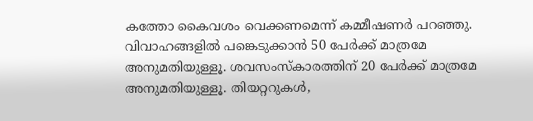കത്തോ കൈവശം വെക്കണമെന്ന് കമ്മീഷണര്‍ പറഞ്ഞു. വിവാഹങ്ങളില്‍ പങ്കെടുക്കാന്‍ 50 പേര്‍ക്ക് മാത്രമേ അനുമതിയുള്ളൂ. ശവസംസ്‌കാരത്തിന് 20 പേര്‍ക്ക് മാത്രമേ അനുമതിയുള്ളൂ. തിയറ്ററുകള്‍,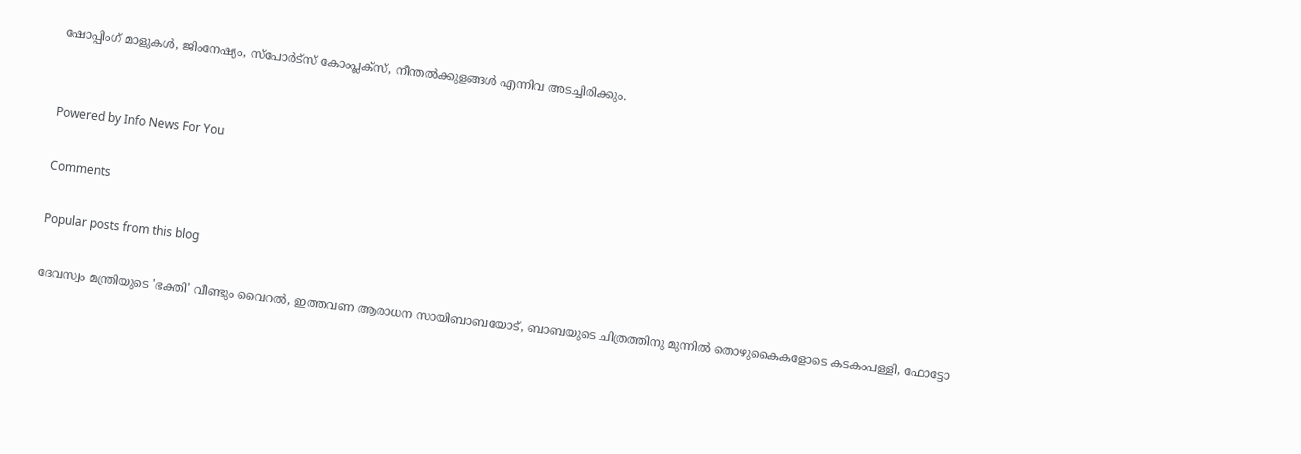ഷോപ്പിംഗ് മാളുകള്‍, ജിംനേഷ്യം, സ്‌പോര്‍ട്‌സ് കോംപ്ലക്‌സ്, നീന്തല്‍ക്കുളങ്ങള്‍ എന്നിവ അടച്ചിരിക്കും.


Powered by Info News For You

Comments

Popular posts from this blog

ദേവസ്വം മന്ത്രിയുടെ 'ഭക്തി' വീണ്ടും വൈറല്‍, ഇത്തവണ ആരാധന സായിബാബയോട്, ബാബയുടെ ചിത്രത്തിനു മുന്നില്‍ തൊഴുകൈകളോടെ കടകംപള്ളി, ഫോട്ടോ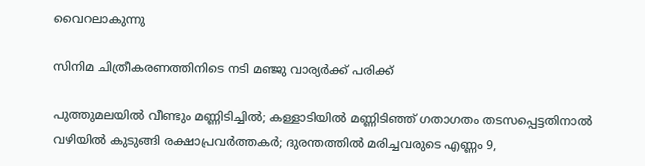വൈറലാകുന്നു

സിനിമ ചിത്രീകരണത്തിനിടെ നടി മഞ്ജു വാര്യര്‍ക്ക് പരിക്ക്

പുത്തുമലയില്‍ വീണ്ടും മണ്ണിടിച്ചില്‍; കള്ളാടിയില്‍ മണ്ണിടിഞ്ഞ് ഗതാഗതം തടസപ്പെട്ടതിനാല്‍ വഴിയില്‍ കുടുങ്ങി രക്ഷാപ്രവര്‍ത്തകര്‍; ദുരന്തത്തില്‍ മരിച്ചവരുടെ എണ്ണം 9,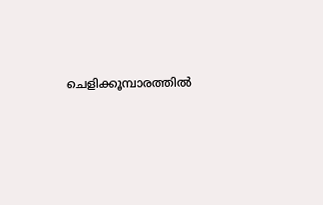ചെളിക്കൂമ്പാരത്തില്‍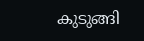കുടുങ്ങി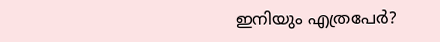ഇനിയും എത്രപേര്‍?